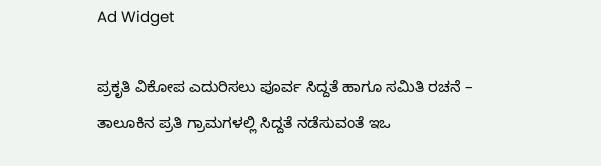Ad Widget

ಪ್ರಕೃತಿ ವಿಕೋಪ ಎದುರಿಸಲು ಪೂರ್ವ ಸಿದ್ದತೆ ಹಾಗೂ ಸಮಿತಿ ರಚನೆ – ತಾಲೂಕಿನ ಪ್ರತಿ ಗ್ರಾಮಗಳಲ್ಲಿ ಸಿದ್ದತೆ ನಡೆಸುವಂತೆ ಇಒ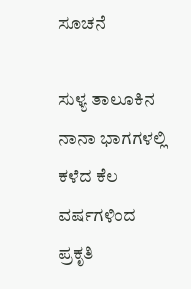ಸೂಚನೆ

ಸುಳ್ಯ ತಾಲೂಕಿನ ನಾನಾ ಭಾಗಗಳಲ್ಲಿ ಕಳೆದ ಕೆಲ ವರ್ಷಗಳಿಂದ ಪ್ರಕೃತಿ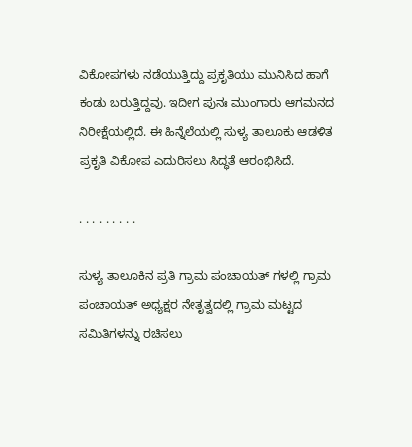ವಿಕೋಪಗಳು ನಡೆಯುತ್ತಿದ್ದು ಪ್ರಕೃತಿಯು ಮುನಿಸಿದ ಹಾಗೆ ಕಂಡು ಬರುತ್ತಿದ್ದವು. ಇದೀಗ ಪುನಃ ಮುಂಗಾರು ಆಗಮನದ ನಿರೀಕ್ಷೆಯಲ್ಲಿದೆ. ಈ ಹಿನ್ನೆಲೆಯಲ್ಲಿ ಸುಳ್ಯ ತಾಲೂಕು ಆಡಳಿತ ಪ್ರಕೃತಿ ವಿಕೋಪ ಎದುರಿಸಲು ಸಿದ್ಧತೆ ಆರಂಭಿಸಿದೆ.

. . . . . . . . .

ಸುಳ್ಯ ತಾಲೂಕಿನ ಪ್ರತಿ ಗ್ರಾಮ ಪಂಚಾಯತ್ ಗಳಲ್ಲಿ ಗ್ರಾಮ ಪಂಚಾಯತ್ ಅಧ್ಯಕ್ಷರ ನೇತೃತ್ವದಲ್ಲಿ ಗ್ರಾಮ ಮಟ್ಟದ ಸಮಿತಿಗಳನ್ನು ರಚಿಸಲು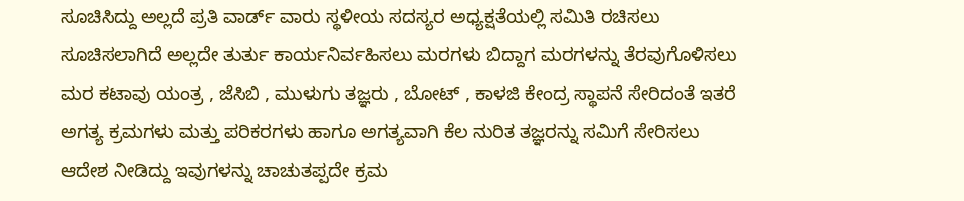ಸೂಚಿಸಿದ್ದು ಅಲ್ಲದೆ ಪ್ರತಿ ವಾರ್ಡ್ ವಾರು ಸ್ಥಳೀಯ ಸದಸ್ಯರ ಅಧ್ಯಕ್ಷತೆಯಲ್ಲಿ ಸಮಿತಿ ರಚಿಸಲು ಸೂಚಿಸಲಾಗಿದೆ ಅಲ್ಲದೇ ತುರ್ತು ಕಾರ್ಯನಿರ್ವಹಿಸಲು ಮರಗಳು ಬಿದ್ದಾಗ ಮರಗಳನ್ನು ತೆರವುಗೊಳಿಸಲು ಮರ ಕಟಾವು ಯಂತ್ರ , ಜೆಸಿಬಿ , ಮುಳುಗು ತಜ್ಞರು , ಬೋಟ್ , ಕಾಳಜಿ ಕೇಂದ್ರ ಸ್ಥಾಪನೆ ಸೇರಿದಂತೆ ಇತರೆ ಅಗತ್ಯ ಕ್ರಮಗಳು ಮತ್ತು ಪರಿಕರಗಳು ಹಾಗೂ ಅಗತ್ಯವಾಗಿ ಕೆಲ ನುರಿತ ತಜ್ಞರನ್ನು ಸಮಿಗೆ ಸೇರಿಸಲು ಆದೇಶ ನೀಡಿದ್ದು ಇವುಗಳನ್ನು ಚಾಚುತಪ್ಪದೇ ಕ್ರಮ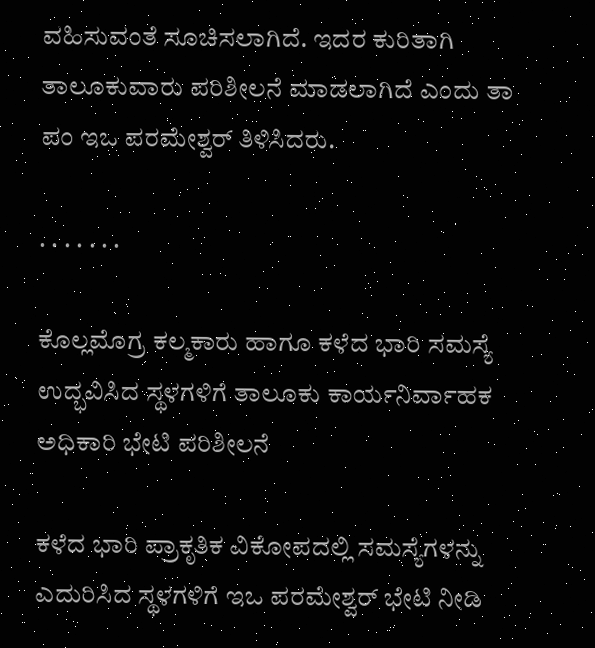ವಹಿಸುವಂತೆ ಸೂಚಿಸಲಾಗಿದೆ. ಇದರ ಕುರಿತಾಗಿ ತಾಲೂಕುವಾರು ಪರಿಶೀಲನೆ ಮಾಡಲಾಗಿದೆ ಎಂದು ತಾ ಪಂ ಇಒ ಪರಮೇಶ್ವರ್ ತಿಳಿಸಿದರು.

. . . . . . .

ಕೊಲ್ಲಮೊಗ್ರ ಕಲ್ಮಕಾರು ಹಾಗೂ ಕಳೆದ ಭಾರಿ ಸಮಸ್ಯೆ ಉದ್ಭವಿಸಿದ ಸ್ಥಳಗಳಿಗೆ ತಾಲೂಕು ಕಾರ್ಯನಿರ್ವಾಹಕ ಅಧಿಕಾರಿ ಭೇಟಿ ಪರಿಶೀಲನೆ

ಕಳೆದ ಭಾರಿ ಪ್ರಾಕೃತಿಕ ವಿಕೋಪದಲ್ಲಿ ಸಮಸ್ಯೆಗಳನ್ನು ಎದುರಿಸಿದ ಸ್ಥಳಗಳಿಗೆ ಇಒ ಪರಮೇಶ್ವರ್ ಭೇಟಿ ನೀಡಿ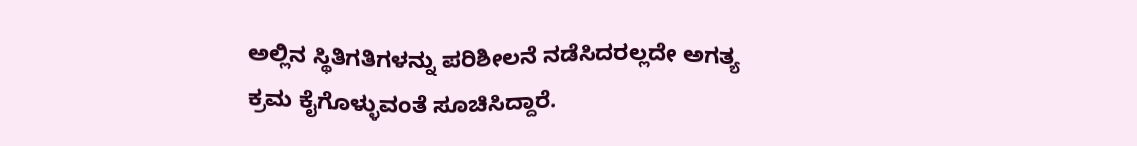ಅಲ್ಲಿನ ಸ್ಥಿತಿಗತಿಗಳನ್ನು ಪರಿಶೀಲನೆ ನಡೆಸಿದರಲ್ಲದೇ ಅಗತ್ಯ ಕ್ರಮ ಕೈಗೊಳ್ಳುವಂತೆ ಸೂಚಿಸಿದ್ದಾರೆ.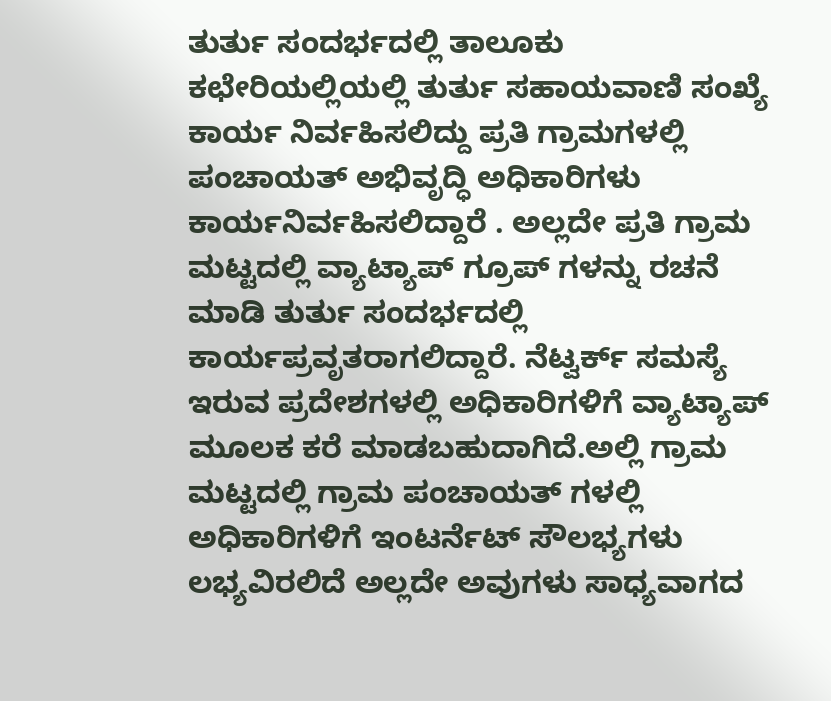ತುರ್ತು ಸಂದರ್ಭದಲ್ಲಿ ತಾಲೂಕು ಕಛೇರಿಯಲ್ಲಿಯಲ್ಲಿ ತುರ್ತು ಸಹಾಯವಾಣಿ ಸಂಖ್ಯೆ ಕಾರ್ಯ ನಿರ್ವಹಿಸಲಿದ್ದು ಪ್ರತಿ ಗ್ರಾಮಗಳಲ್ಲಿ ಪಂಚಾಯತ್ ಅಭಿವೃದ್ಧಿ ಅಧಿಕಾರಿಗಳು ಕಾರ್ಯನಿರ್ವಹಿಸಲಿದ್ದಾರೆ . ಅಲ್ಲದೇ ಪ್ರತಿ ಗ್ರಾಮ ಮಟ್ಟದಲ್ಲಿ ವ್ಯಾಟ್ಯಾಪ್ ಗ್ರೂಪ್ ಗಳನ್ನು ರಚನೆ ಮಾಡಿ ತುರ್ತು ಸಂದರ್ಭದಲ್ಲಿ ಕಾರ್ಯಪ್ರವೃತರಾಗಲಿದ್ದಾರೆ. ನೆಟ್ವರ್ಕ್ ಸಮಸ್ಯೆ ಇರುವ ಪ್ರದೇಶಗಳಲ್ಲಿ ಅಧಿಕಾರಿಗಳಿಗೆ ವ್ಯಾಟ್ಯಾಪ್ ಮೂಲಕ ಕರೆ ಮಾಡಬಹುದಾಗಿದೆ.ಅಲ್ಲಿ ಗ್ರಾಮ ಮಟ್ಟದಲ್ಲಿ ಗ್ರಾಮ ಪಂಚಾಯತ್ ಗಳಲ್ಲಿ ಅಧಿಕಾರಿಗಳಿಗೆ ಇಂಟರ್ನೆಟ್ ಸೌಲಭ್ಯಗಳು ಲಭ್ಯವಿರಲಿದೆ ಅಲ್ಲದೇ ಅವುಗಳು ಸಾಧ್ಯವಾಗದ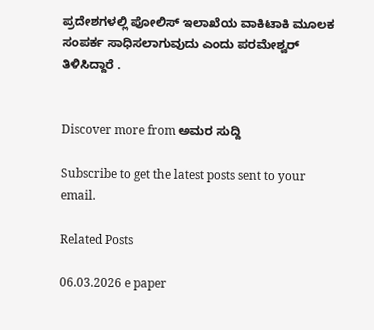ಪ್ರದೇಶಗಳಲ್ಲಿ ಪೋಲಿಸ್ ಇಲಾಖೆಯ ವಾಕಿಟಾಕಿ ಮೂಲಕ ಸಂಪರ್ಕ ಸಾಧಿಸಲಾಗುವುದು ಎಂದು ಪರಮೇಶ್ವರ್ ತಿಳಿಸಿದ್ದಾರೆ .


Discover more from ಅಮರ ಸುದ್ದಿ

Subscribe to get the latest posts sent to your email.

Related Posts

06.03.2026 e paper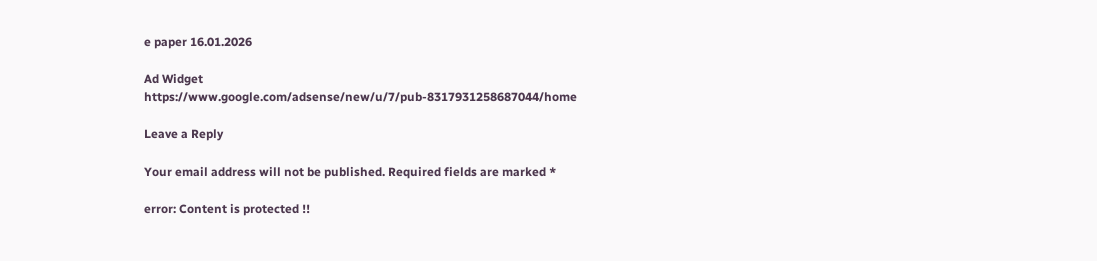e paper 16.01.2026

Ad Widget
https://www.google.com/adsense/new/u/7/pub-8317931258687044/home

Leave a Reply

Your email address will not be published. Required fields are marked *

error: Content is protected !!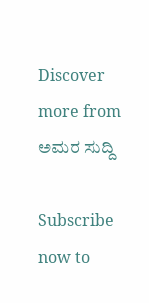Discover more from ಅಮರ ಸುದ್ದಿ

Subscribe now to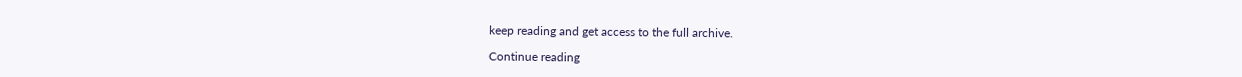keep reading and get access to the full archive.

Continue reading